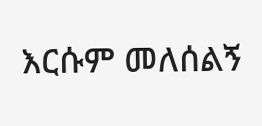እርሱም መለሰልኝ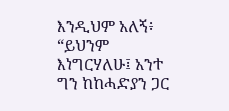እንዲህም አለኝ፥ “ይህንም እነግርሃለሁ፤ አንተ ግን ከከሓድያን ጋር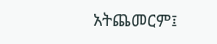አትጨመርም፤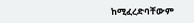ከሚፈረድባቸውም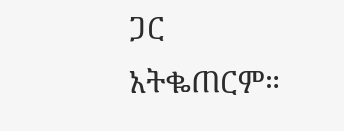ጋር አትቈጠርም።